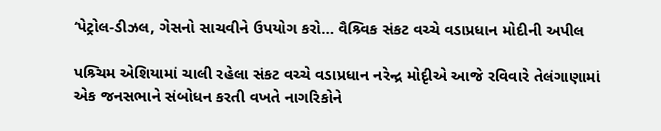‘પેટ્રોલ-ડીઝલ, ગેસનો સાચવીને ઉપયોગ કરો… વૈશ્ર્વિક સંકટ વચ્ચે વડાપ્રધાન મોદીની અપીલ

પશ્ર્ચિમ એશિયામાં ચાલી રહેલા સંકટ વચ્ચે વડાપ્રધાન નરેન્દ્ર મોદૃીએ આજે રવિવારે તેલંગાણામાં એક જનસભાને સંબોધન કરતી વખતે નાગરિકોને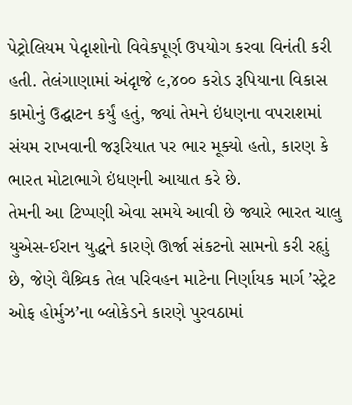પેટ્રોલિયમ પેદૃાશોનો વિવેકપૂર્ણ ઉપયોગ કરવા વિનંતી કરી હતી. તેલંગાણામાં અંદૃાજે ૯,૪૦૦ કરોડ રૂપિયાના વિકાસ કામોનું ઉદ્ઘાટન કર્યું હતું, જ્યાં તેમને ઇંધણના વપરાશમાં સંયમ રાખવાની જરૂરિયાત પર ભાર મૂક્યો હતો, કારણ કે ભારત મોટાભાગે ઇંધણની આયાત કરે છે.
તેમની આ ટિપ્પણી એવા સમયે આવી છે જ્યારે ભારત ચાલુ યુએસ-ઈરાન યુદ્ધને કારણે ઊર્જા સંકટનો સામનો કરી રહૃાું છે, જેણે વૈશ્ર્વિક તેલ પરિવહન માટેના નિર્ણાયક માર્ગ ’સ્ટ્રેટ ઓફ હોર્મુઝ’ના બ્લોકેડને કારણે પુરવઠામાં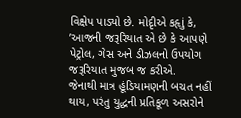વિક્ષેપ પાડ્યો છે. મોદૃીએ કહૃાું કે, ’આજની જરૂરિયાત એ છે કે આપણે પેટ્રોલ, ગેસ અને ડીઝલનો ઉપયોગ જરૂરિયાત મુજબ જ કરીએ.
જેનાથી માત્ર હૂંડિયામણની બચત નહીં થાય, પરંતુ યુદ્ધની પ્રતિકૂળ અસરોને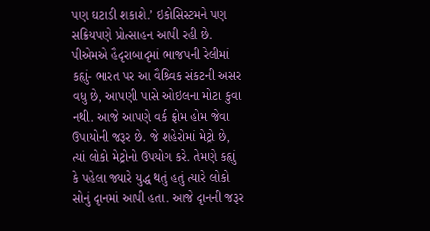પણ ઘટાડી શકાશે.’ ઇકોસિસ્ટમને પણ સક્રિયપણે પ્રોત્સાહન આપી રહી છે. પીએમએ હૈદૃરાબાદૃમાં ભાજપની રેલીમાં કહૃાું- ભારત પર આ વૈશ્ર્વિક સંકટની અસર વધુ છે, આપણી પાસે ઓઇલના મોટા કુવા નથી. આજે આપણે વર્ક ફ્રોમ હોમ જેવા ઉપાયોની જરૂર છે. જે શહેરોમાં મેટ્રો છે, ત્યાં લોકો મેટ્રોનો ઉપયોગ કરે. તેમણે કહૃાું કે પહેલા જ્યારે યુદ્ધ થતું હતું ત્યારે લોકો સોનું દૃાનમાં આપી હતા. આજે દૃાનની જરૂર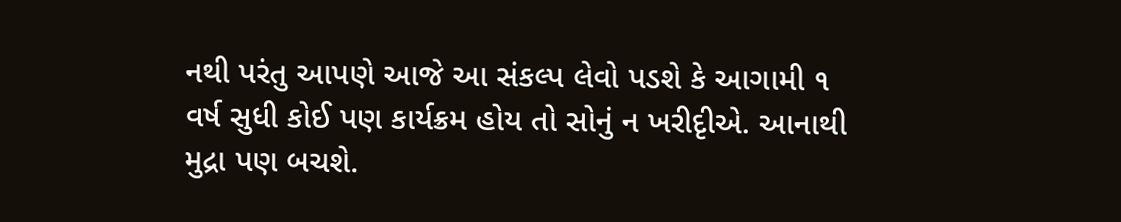નથી પરંતુ આપણે આજે આ સંકલ્પ લેવો પડશે કે આગામી ૧ વર્ષ સુધી કોઈ પણ કાર્યક્રમ હોય તો સોનું ન ખરીદૃીએ. આનાથી મુદ્રા પણ બચશે.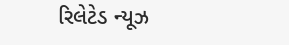રિલેટેડ ન્યૂઝ